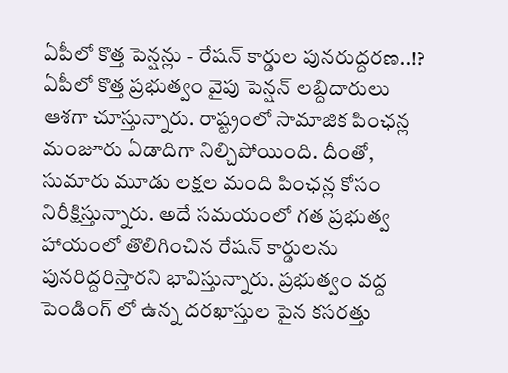ఏపీలో కొత్త పెన్షన్లు - రేషన్ కార్డుల పునరుద్దరణ..!?
ఏపీలో కొత్త ప్రభుత్వం వైపు పెన్షన్ లబ్దిదారులు ఆశగా చూస్తున్నారు. రాష్ట్రంలో సామాజిక పింఛన్ల మంజూరు ఏడాదిగా నిల్చిపోయింది. దీంతో, సుమారు మూడు లక్షల మంది పింఛన్ల కోసం నిరీక్షిస్తున్నారు. అదే సమయంలో గత ప్రభుత్వ హాయంలో తొలిగించిన రేషన్ కార్డులను పునరిద్దరిస్తారని భావిస్తున్నారు. ప్రభుత్వం వద్ద పెండింగ్ లో ఉన్న దరఖాస్తుల పైన కసరత్తు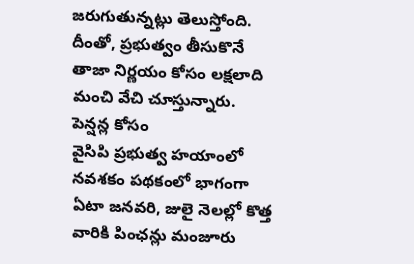జరుగుతున్నట్లు తెలుస్తోంది. దీంతో, ప్రభుత్వం తీసుకొనే తాజా నిర్ణయం కోసం లక్షలాది మంచి వేచి చూస్తున్నారు.
పెన్షన్ల కోసం
వైసిపి ప్రభుత్వ హయాంలో నవశకం పథకంలో భాగంగా ఏటా జనవరి, జులై నెలల్లో కొత్త వారికి పింఛన్లు మంజూరు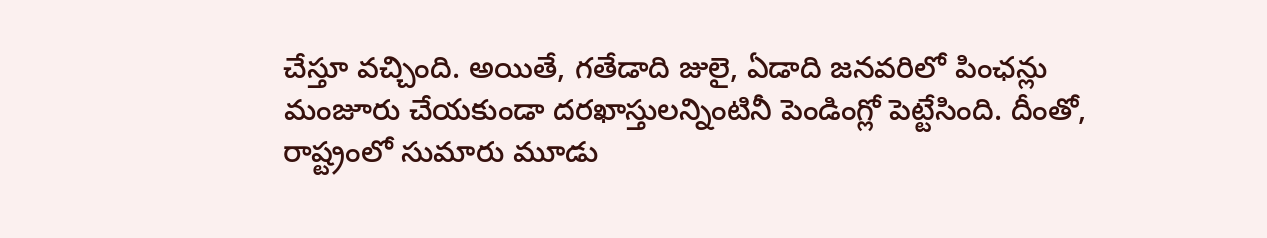చేస్తూ వచ్చింది. అయితే, గతేడాది జులై, ఏడాది జనవరిలో పింఛన్లు మంజూరు చేయకుండా దరఖాస్తులన్నింటినీ పెండింగ్లో పెట్టేసింది. దీంతో, రాష్ట్రంలో సుమారు మూడు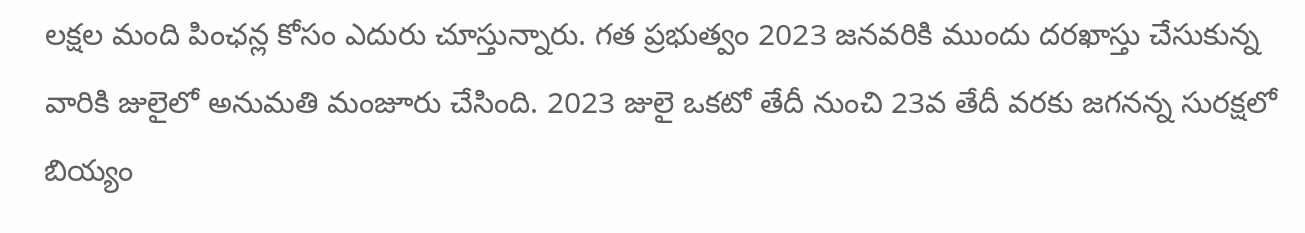లక్షల మంది పింఛన్ల కోసం ఎదురు చూస్తున్నారు. గత ప్రభుత్వం 2023 జనవరికి ముందు దరఖాస్తు చేసుకున్న వారికి జులైలో అనుమతి మంజూరు చేసింది. 2023 జులై ఒకటో తేదీ నుంచి 23వ తేదీ వరకు జగనన్న సురక్షలో బియ్యం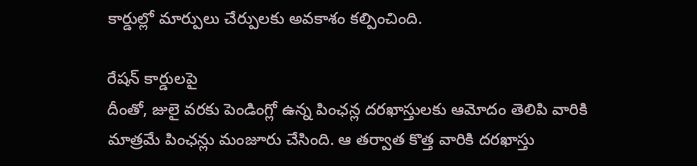కార్డుల్లో మార్పులు చేర్పులకు అవకాశం కల్పించింది.

రేషన్ కార్డులపై
దీంతో, జులై వరకు పెండింగ్లో ఉన్న పింఛన్ల దరఖాస్తులకు ఆమోదం తెలిపి వారికి మాత్రమే పింఛన్లు మంజూరు చేసింది. ఆ తర్వాత కొత్త వారికి దరఖాస్తు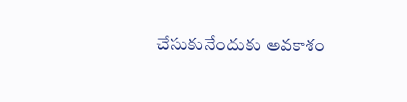చేసుకునేందుకు అవకాశం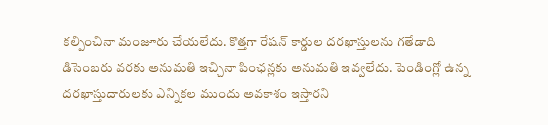కల్పించినా మంజూరు చేయలేదు. కొత్తగా రేషన్ కార్డుల దరఖాస్తులను గతేడాది డిసెంబరు వరకు అనుమతి ఇచ్చినా పింఛన్లకు అనుమతి ఇవ్వలేదు. పెండింగ్లో ఉన్న దరఖాస్తుదారులకు ఎన్నికల ముందు అవకాశం ఇస్తారని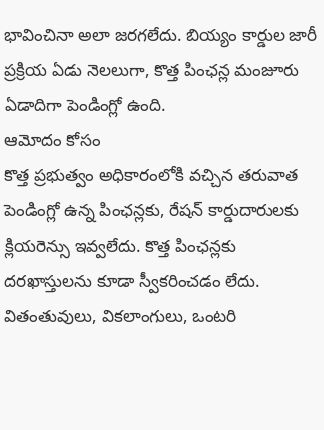భావించినా అలా జరగలేదు. బియ్యం కార్డుల జారీ ప్రక్రియ ఏడు నెలలుగా, కొత్త పింఛన్ల మంజూరు ఏడాదిగా పెండింగ్లో ఉంది.
ఆమోదం కోసం
కొత్త ప్రభుత్వం అధికారంలోకి వచ్చిన తరువాత పెండింగ్లో ఉన్న పింఛన్లకు, రేషన్ కార్డుదారులకు క్లియరెన్సు ఇవ్వలేదు. కొత్త పింఛన్లకు దరఖాస్తులను కూడా స్వీకరించడం లేదు. వితంతువులు, వికలాంగులు, ఒంటరి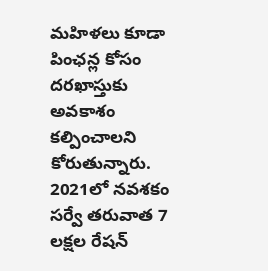మహిళలు కూడా పింఛన్ల కోసం దరఖాస్తుకు అవకాశం కల్పించాలని కోరుతున్నారు. 2021లో నవశకం సర్వే తరువాత 7 లక్షల రేషన్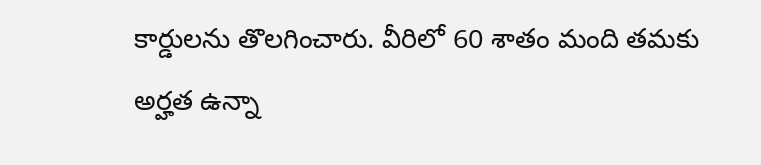కార్డులను తొలగించారు. వీరిలో 60 శాతం మంది తమకు అర్హత ఉన్నా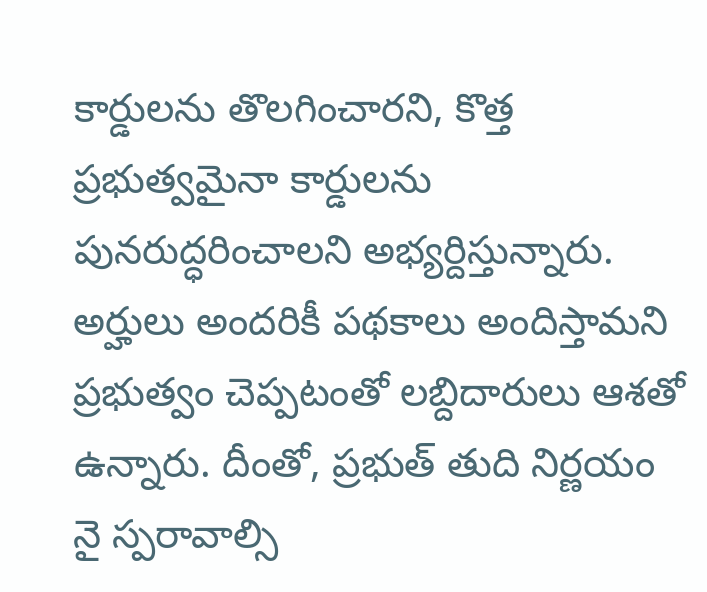కార్డులను తొలగించారని, కొత్త ప్రభుత్వమైనా కార్డులను పునరుద్ధరించాలని అభ్యర్దిస్తున్నారు. అర్హులు అందరికీ పథకాలు అందిస్తామని ప్రభుత్వం చెప్పటంతో లబ్దిదారులు ఆశతో ఉన్నారు. దీంతో, ప్రభుత్ తుది నిర్ణయం నై స్పరావాల్సి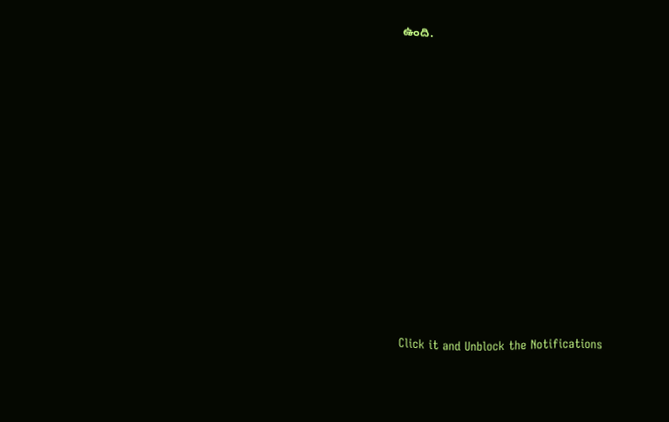ఉంది.












Click it and Unblock the Notifications